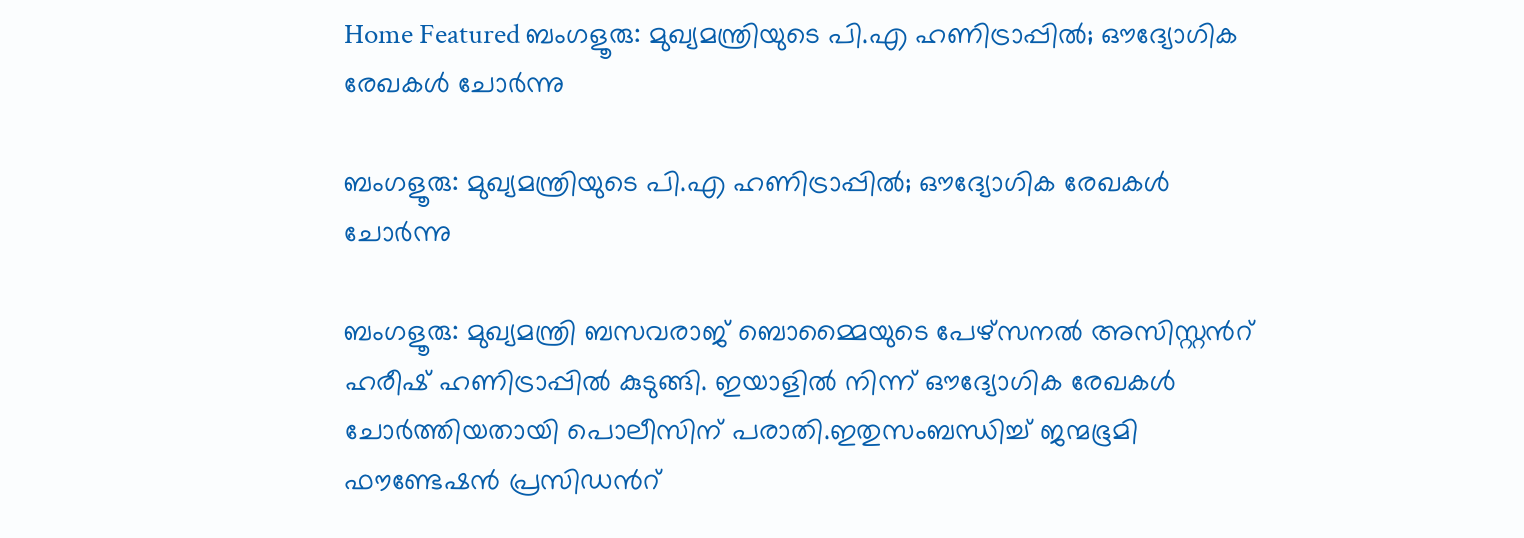Home Featured ബംഗളൂരു: മുഖ്യമന്ത്രിയുടെ പി.എ ഹണിട്രാപ്പില്‍; ഔദ്യോഗിക രേഖകള്‍ ചോര്‍ന്നു

ബംഗളൂരു: മുഖ്യമന്ത്രിയുടെ പി.എ ഹണിട്രാപ്പില്‍; ഔദ്യോഗിക രേഖകള്‍ ചോര്‍ന്നു

ബംഗളൂരു: മുഖ്യമന്ത്രി ബസവരാജ് ബൊമ്മൈയുടെ പേഴ്സനല്‍ അസിസ്റ്റന്‍റ് ഹരീഷ് ഹണിട്രാപ്പില്‍ കുടുങ്ങി. ഇയാളില്‍ നിന്ന് ഔദ്യോഗിക രേഖകള്‍ ചോര്‍ത്തിയതായി പൊലീസിന് പരാതി.ഇതുസംബന്ധിച്ച്‌ ജന്മഭൂമി ഫൗണ്ടേഷന്‍ പ്രസിഡന്‍റ്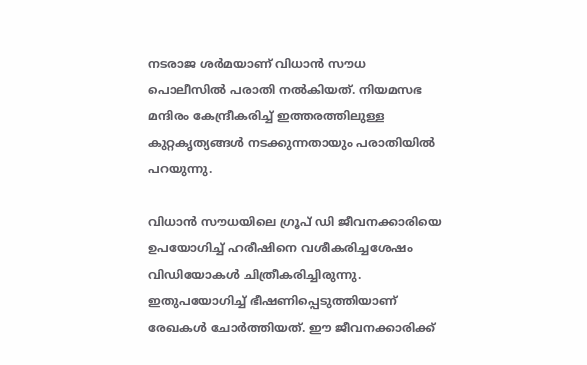നടരാജ ശര്‍മയാണ് വിധാന്‍ സൗധ പൊലീസില്‍ പരാതി നല്‍കിയത്. നിയമസഭ മന്ദിരം കേന്ദ്രീകരിച്ച്‌ ഇത്തരത്തിലുള്ള കുറ്റകൃത്യങ്ങള്‍ നടക്കുന്നതായും പരാതിയില്‍ പറയുന്നു.

വിധാന്‍ സൗധയിലെ ഗ്രൂപ് ഡി ജീവനക്കാരിയെ ഉപയോഗിച്ച്‌ ഹരീഷിനെ വശീകരിച്ചശേഷം വിഡിയോകള്‍ ചിത്രീകരിച്ചിരുന്നു. ഇതുപയോഗിച്ച്‌ ഭീഷണിപ്പെടുത്തിയാണ് രേഖകള്‍ ചോര്‍ത്തിയത്. ഈ ജീവനക്കാരിക്ക്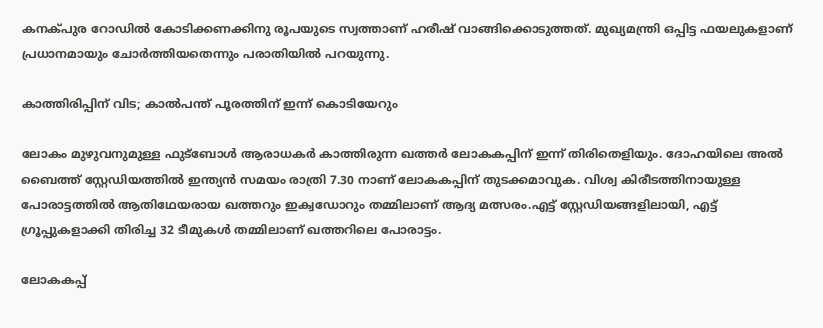കനക്പുര റോഡില്‍ കോടിക്കണക്കിനു രൂപയുടെ സ്വത്താണ് ഹരീഷ് വാങ്ങിക്കൊടുത്തത്. മുഖ്യമന്ത്രി ഒപ്പിട്ട ഫയലുകളാണ് പ്രധാനമായും ചോര്‍ത്തിയതെന്നും പരാതിയില്‍ പറയുന്നു.

കാത്തിരിപ്പിന് വിട; കാൽപന്ത് പൂരത്തിന് ഇന്ന് കൊടിയേറും

ലോകം മുഴുവനുമുള്ള ഫുട്ബോൾ ആരാധകർ കാത്തിരുന്ന ഖത്തർ ലോകകപ്പിന് ഇന്ന് തിരിതെളിയും. ദോഹയിലെ അല്‍ ബൈത്ത് സ്റ്റേഡിയത്തില്‍ ഇന്ത്യന്‍ സമയം രാത്രി 7.30 നാണ് ലോകകപ്പിന് തുടക്കമാവുക. വിശ്വ കിരീടത്തിനായുള്ള പോരാട്ടത്തിൽ ആതിഥേയരായ ഖത്തറും ഇക്വഡോറും തമ്മിലാണ് ആദ്യ മത്സരം.എട്ട് സ്റ്റേഡിയങ്ങളിലായി, എട്ട് ഗ്രൂപ്പുകളാക്കി തിരിച്ച 32 ടീമുകൾ തമ്മിലാണ് ഖത്തറിലെ പോരാട്ടം.

ലോകകപ്പ്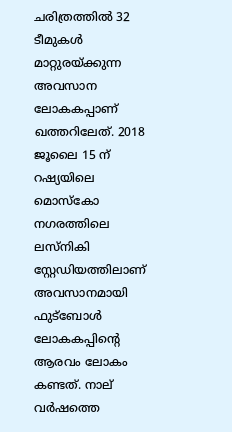ചരിത്രത്തിൽ 32 ടീമുകൾ മാറ്റുരയ്ക്കുന്ന അവസാന ലോകകപ്പാണ് ഖത്തറിലേത്. 2018 ജൂലൈ 15 ന് റഷ്യയിലെ മൊസ്കോ നഗരത്തിലെ ലസ്നികി സ്റ്റേഡിയത്തിലാണ് അവസാനമായി ഫുട്ബോൾ ലോകകപ്പിന്റെ ആരവം ലോകം കണ്ടത്. നാല് വർഷത്തെ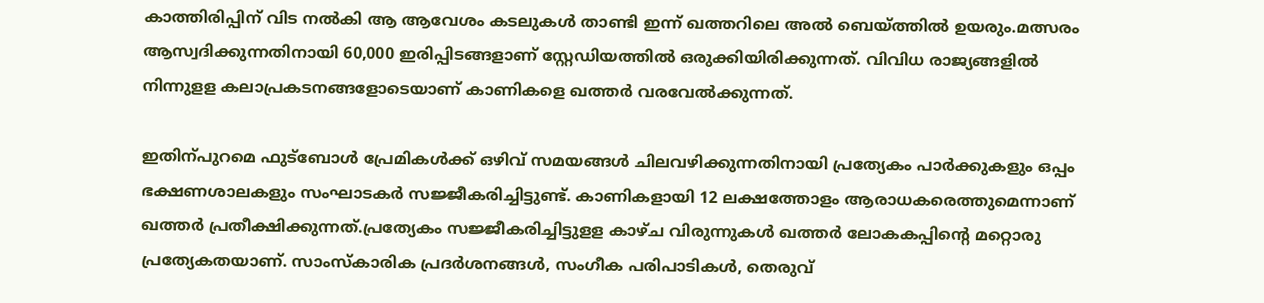കാത്തിരിപ്പിന് വിട നൽകി ആ ആവേശം കടലുകൾ താണ്ടി ഇന്ന് ഖത്തറിലെ അൽ ബെയ്ത്തിൽ ഉയരും.മത്സരം ആസ്വദിക്കുന്നതിനായി 60,000 ഇരിപ്പിടങ്ങളാണ് സ്റ്റേഡിയത്തില്‍ ഒരുക്കിയിരിക്കുന്നത്. വിവിധ രാജ്യങ്ങളില്‍ നിന്നുളള കലാപ്രകടനങ്ങളോടെയാണ് കാണികളെ ഖത്തര്‍ വരവേല്‍ക്കുന്നത്.

ഇതിന്പുറമെ ഫുട്‌ബോള്‍ പ്രേമികള്‍ക്ക് ഒഴിവ് സമയങ്ങള്‍ ചിലവഴിക്കുന്നതിനായി പ്രത്യേകം പാര്‍ക്കുകളും ഒപ്പം ഭക്ഷണശാലകളും സംഘാടകര്‍ സജ്ജീകരിച്ചിട്ടുണ്ട്. കാണികളായി 12 ലക്ഷത്തോളം ആരാധകരെത്തുമെന്നാണ് ഖത്തര്‍ പ്രതീക്ഷിക്കുന്നത്.പ്രത്യേകം സജ്ജീകരിച്ചിട്ടുളള കാഴ്ച വിരുന്നുകള്‍ ഖത്തര്‍ ലോകകപ്പിന്റെ മറ്റൊരു പ്രത്യേകതയാണ്. സാംസ്‌കാരിക പ്രദര്‍ശനങ്ങള്‍, സംഗീക പരിപാടികള്‍, തെരുവ്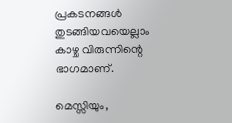പ്രകടനങ്ങള്‍ തുടങ്ങിയവയെല്ലാം കാഴ്ച വിരുന്നിന്റെ ഭാഗമാണ്.

മെസ്സിയും,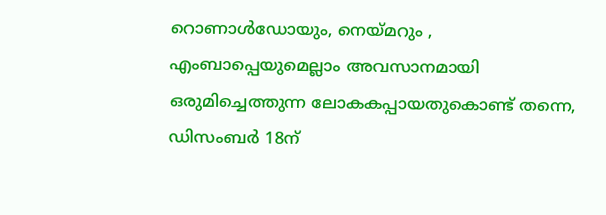റൊണാൾഡോയും, നെയ്മറും , എംബാപ്പെയുമെല്ലാം അവസാനമായി ഒരുമിച്ചെത്തുന്ന ലോകകപ്പായതുകൊണ്ട് തന്നെ, ഡിസംബര്‍ 18ന്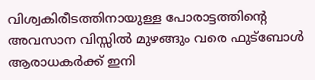വിശ്വകിരീടത്തിനായുള്ള പോരാട്ടത്തിന്റെ അവസാന വിസ്സിൽ മുഴങ്ങും വരെ ഫുട്ബോൾ ആരാധകർക്ക് ഇനി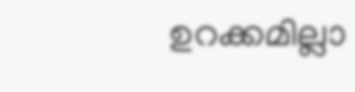ഉറക്കമില്ലാ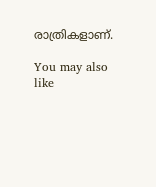രാത്രികളാണ്.

You may also like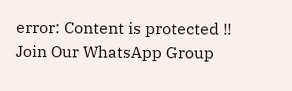error: Content is protected !!
Join Our WhatsApp Group